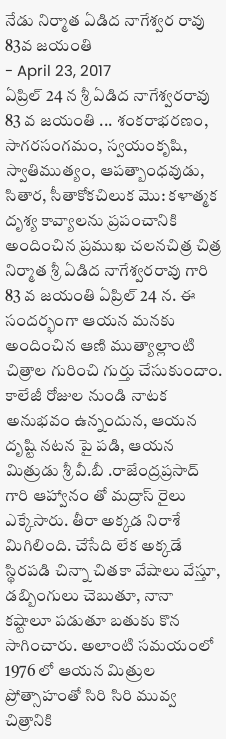నేడు నిర్మాత ఏడిద నాగేశ్వర రావు 83వ జయంతి
- April 23, 2017
ఏప్రిల్ 24 న శ్రీ ఏడిద నాగేశ్వరరావు 83 వ జయంతి ... శంకరాభరణం, సాగరసంగమం, స్వయంకృషి, స్వాతిముత్యం, ఆపత్బాంధవుడు, సితార, సీతాకోకచిలుక మొ: కళాత్మక దృశ్య కావ్యాలను ప్రపంచానికి అందించిన ప్రముఖ చలనచిత్ర చిత్ర నిర్మాత శ్రీ ఏడిద నాగేశ్వరరావు గారి 83 వ జయంతి ఏప్రిల్ 24 న. ఈ సందర్భంగా ఆయన మనకు అందించిన ఆణి ముత్యాల్లాంటి చిత్రాల గురించి గుర్తు చేసుకుందాం. కాలేజీ రోజుల నుండి నాటక అనుభవం ఉన్నందున, ఆయన దృష్టి నటన పై పడి, ఆయన మిత్రుడు శ్రీ వీ.బీ .రాజేంద్రప్రసాద్ గారి ఆహ్వానం తో మద్రాస్ రైలు ఎక్కేసారు. తీరా అక్కడ నిరాశే మిగిలింది. చేసేది లేక అక్కడే స్థిరపడి చిన్నా చితకా వేషాలు వేస్తూ, డబ్బింగులు చెబుతూ, నానా కష్టాలూ పడుతూ బతుకు కొన సాగించారు. అలాంటి సమయంలో 1976 లో ఆయన మిత్రుల ప్రోత్సాహంతో సిరి సిరి మువ్వ చిత్రానికి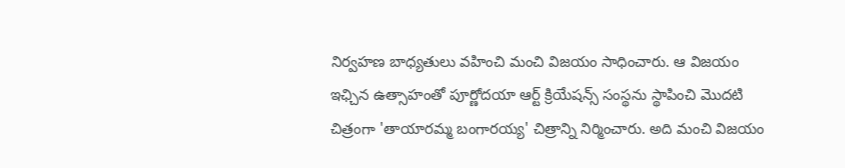నిర్వహణ బాధ్యతులు వహించి మంచి విజయం సాధించారు. ఆ విజయం ఇఛ్చిన ఉత్సాహంతో పూర్ణోదయా ఆర్ట్ క్రియేషన్స్ సంస్థను స్థాపించి మొదటి చిత్రంగా 'తాయారమ్మ బంగారయ్య' చిత్రాన్ని నిర్మించారు. అది మంచి విజయం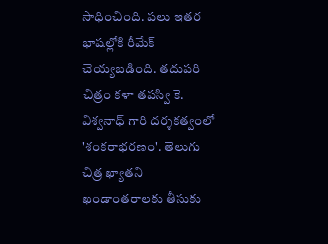సాధించింది. పలు ఇతర భాషల్లోకి రీమేక్ చెయ్యబడింది. తదుపరి చిత్రం కళా తపస్వి కె. విశ్వనాధ్ గారి దర్శకత్వంలో 'శంకరాభరణం'. తెలుగు చిత్ర ఖ్యాతని ఖండాంతరాలకు తీసుకు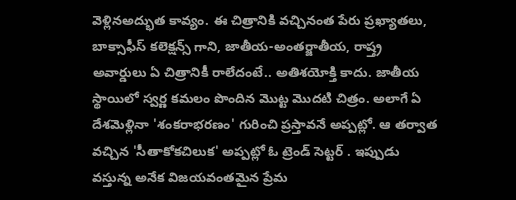వెళ్లినఅద్భుత కావ్యం. ఈ చిత్రానికి వచ్చినంత పేరు ప్రఖ్యాతలు, బాక్సాఫీస్ కలెక్షన్స్ గాని, జాతీయ-అంతర్జాతీయ, రాష్త్ర అవార్డులు ఏ చిత్రానికీ రాలేదంటే.. అతిశయోక్తి కాదు. జాతీయ స్థాయిలో స్వర్ణ కమలం పొందిన మొట్ట మొదటి చిత్రం. అలాగే ఏ దేశమెళ్లినా 'శంకరాభరణం' గురించి ప్రస్తావనే అప్పట్లో. ఆ తర్వాత వచ్చిన 'సీతాకోకచిలుక' అప్పట్లో ఓ ట్రెండ్ సెట్టర్ . ఇప్పుడు వస్తున్న అనేక విజయవంతమైన ప్రేమ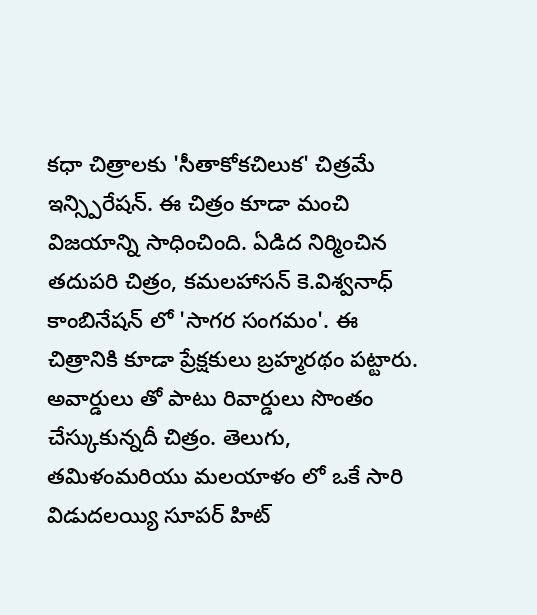కధా చిత్రాలకు 'సీతాకోకచిలుక' చిత్రమే ఇన్స్పిరేషన్. ఈ చిత్రం కూడా మంచి విజయాన్ని సాధించింది. ఏడిద నిర్మించిన తదుపరి చిత్రం, కమలహాసన్ కె.విశ్వనాధ్ కాంబినేషన్ లో 'సాగర సంగమం'. ఈ చిత్రానికి కూడా ప్రేక్షకులు బ్రహ్మరథం పట్టారు. అవార్డులు తో పాటు రివార్డులు సొంతం చేస్కుకున్నదీ చిత్రం. తెలుగు, తమిళంమరియు మలయాళం లో ఒకే సారి విడుదలయ్యి సూపర్ హిట్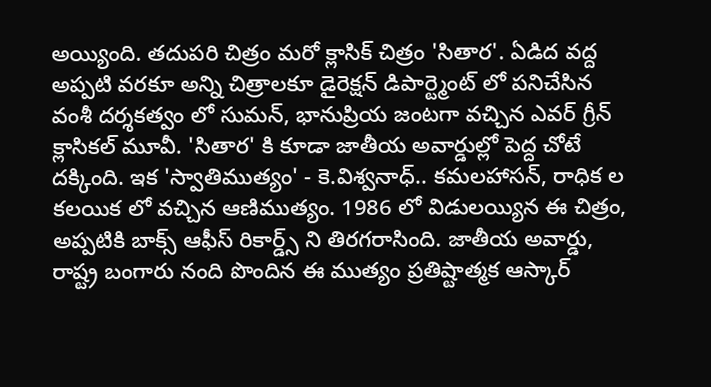అయ్యింది. తదుపరి చిత్రం మరో క్లాసిక్ చిత్రం 'సితార'. ఏడిద వద్ద అప్పటి వరకూ అన్ని చిత్రాలకూ డైరెక్షన్ డిపార్ట్మెంట్ లో పనిచేసిన వంశీ దర్శకత్వం లో సుమన్, భానుప్రియ జంటగా వచ్చిన ఎవర్ గ్రీన్ క్లాసికల్ మూవీ. 'సితార' కి కూడా జాతీయ అవార్డుల్లో పెద్ద చోటే దక్కింది. ఇక 'స్వాతిముత్యం' - కె.విశ్వనాధ్.. కమలహాసన్, రాధిక ల కలయిక లో వచ్చిన ఆణిముత్యం. 1986 లో విడులయ్యిన ఈ చిత్రం, అప్పటికి బాక్స్ ఆఫీస్ రికార్డ్స్ ని తిరగరాసింది. జాతీయ అవార్డు, రాష్ట్ర బంగారు నంది పొందిన ఈ ముత్యం ప్రతిష్టాత్మక ఆస్కార్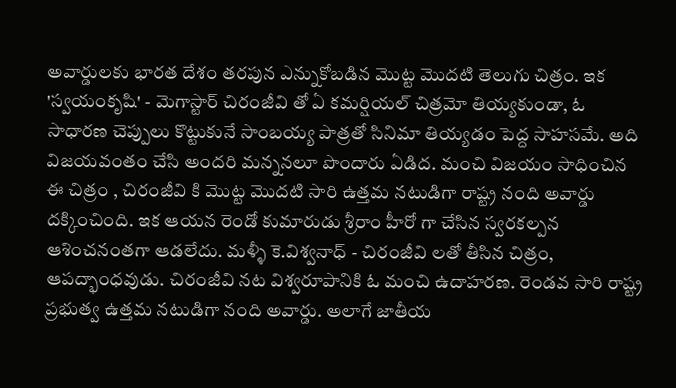అవార్డులకు భారత దేశం తరపున ఎన్నుకోబడిన మొట్ట మొదటి తెలుగు చిత్రం. ఇక 'స్వయంకృషి' - మెగాస్టార్ చిరంజీవి తో ఏ కమర్షియల్ చిత్రమో తియ్యకుండా, ఓ సాధారణ చెప్పులు కొట్టుకునే సాంబయ్య పాత్రతో సినిమా తియ్యడం పెద్ద సాహసమే. అది విజయవంతం చేసి అందరి మన్ననలూ పొందారు ఏడిద. మంచి విజయం సాధించిన ఈ చిత్రం , చిరంజీవి కి మొట్ట మొదటి సారి ఉత్తమ నటుడిగా రాష్ట్ర నంది అవార్డు దక్కించింది. ఇక ఆయన రెండో కుమారుడు శ్రీరాం హీరో గా చేసిన స్వరకల్పన ఆశించనంతగా ఆడలేదు. మళ్ళీ కె.విశ్వనాధ్ - చిరంజీవి లతో తీసిన చిత్రం, ఆపద్భాంధవుడు. చిరంజీవి నట విశ్వరూపానికి ఓ మంచి ఉదాహరణ. రెండవ సారి రాష్ట్ర ప్రభుత్వ ఉత్తమ నటుడిగా నంది అవార్డు. అలాగే జాతీయ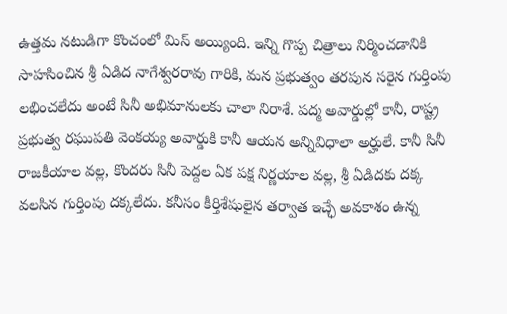ఉత్తమ నటుడిగా కొంచంలో మిస్ అయ్యింది. ఇన్ని గొప్ప చిత్రాలు నిర్మించడానికి సాహసించిన శ్రీ ఏడిద నాగేశ్వరరావు గారికి, మన ప్రభుత్వం తరపున సరైన గుర్తింపు లభించలేదు అంటే సినీ అభిమానులకు చాలా నిరాశే. పద్మ అవార్డుల్లో కానీ, రాష్ట్ర ప్రభుత్వ రఘుపతి వెంకయ్య అవార్డుకి కానీ ఆయన అన్నివిధాలా అర్హులే. కానీ సినీ రాజకీయాల వల్ల, కొందరు సినీ పెద్దల ఏక పక్ష నిర్ణయాల వల్ల, శ్రీ ఏడిదకు దక్క వలసిన గుర్తింపు దక్కలేదు. కనీసం కీర్తిశేషులైన తర్వాత ఇచ్ఛే అవకాశం ఉన్న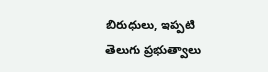బిరుధులు, ఇప్పటి తెలుగు ప్రభుత్వాలు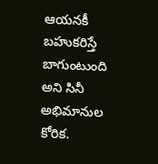ఆయనకీ బహుకరిస్తే బాగుంటుంది అని సినీ అభిమానుల కోరిక.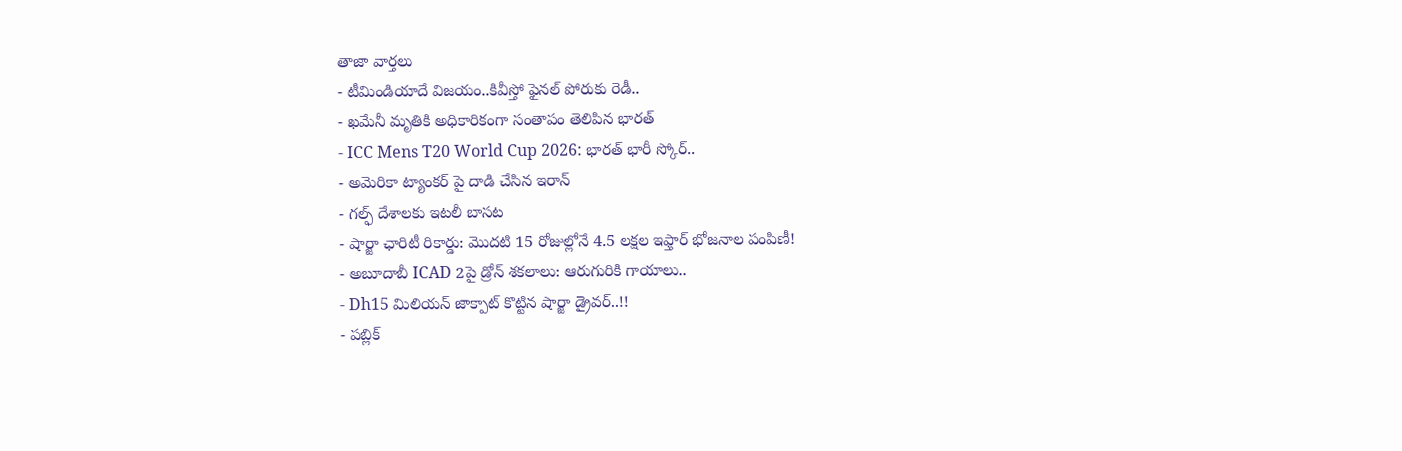తాజా వార్తలు
- టీమిండియాదే విజయం..కివీస్తో ఫైనల్ పోరుకు రెడీ..
- ఖమేనీ మృతికి అధికారికంగా సంతాపం తెలిపిన భారత్
- ICC Mens T20 World Cup 2026: భారత్ భారీ స్కోర్..
- అమెరికా ట్యాంకర్ పై దాడి చేసిన ఇరాన్
- గల్ఫ్ దేశాలకు ఇటలీ బాసట
- షార్జా ఛారిటీ రికార్డు: మొదటి 15 రోజుల్లోనే 4.5 లక్షల ఇఫ్తార్ భోజనాల పంపిణీ!
- అబూదాబీ ICAD 2పై డ్రోన్ శకలాలు: ఆరుగురికి గాయాలు..
- Dh15 మిలియన్ జాక్పాట్ కొట్టిన షార్జా డ్రైవర్..!!
- పబ్లిక్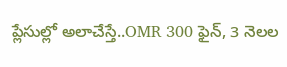ప్లేసుల్లో అలాచేస్తే..OMR 300 ఫైన్, 3 నెలల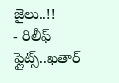జైలు..!!
- రిలీఫ్ ఫ్లైట్స్..ఖతార్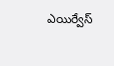ఎయిర్వేస్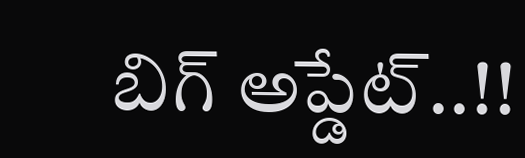బిగ్ అప్డేట్..!!